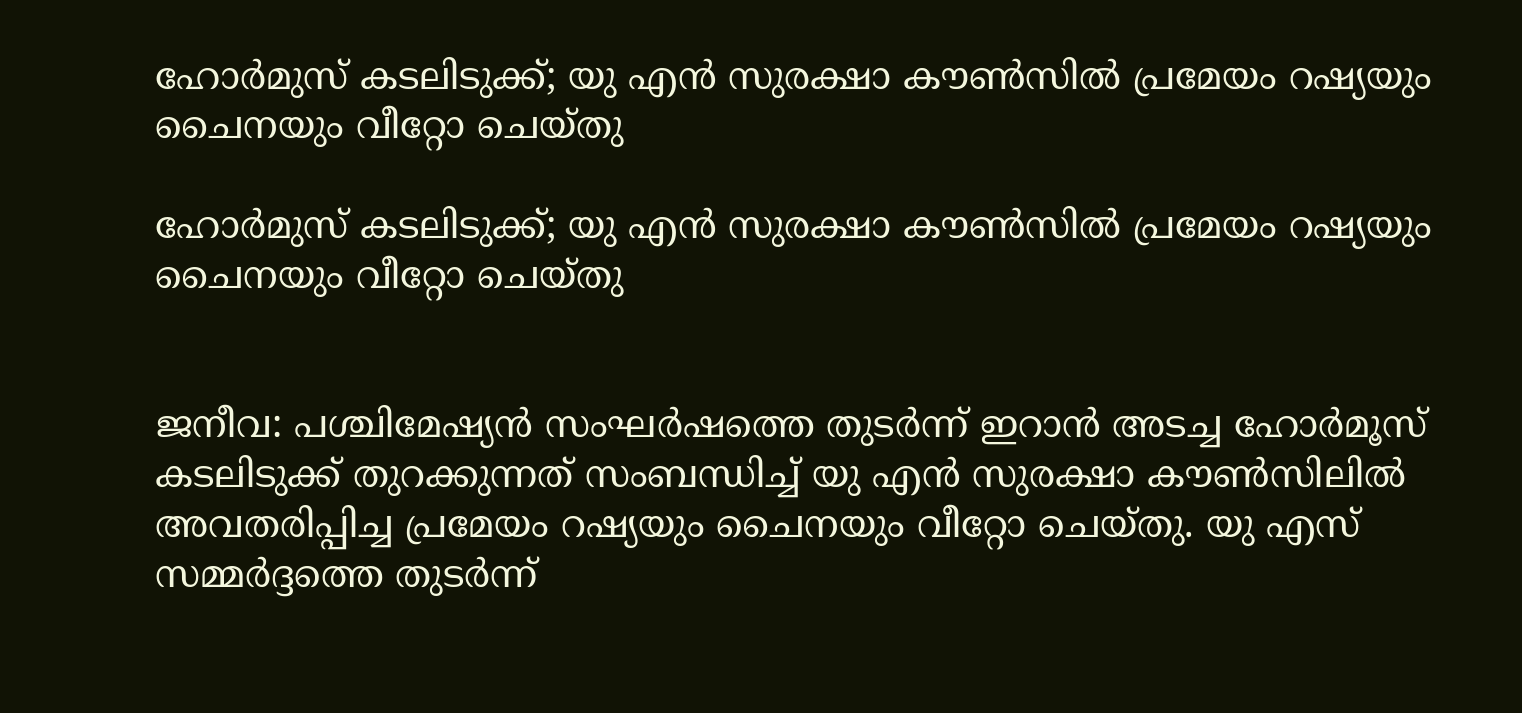ഹോര്‍മുസ് കടലിടുക്ക്; യു എന്‍ സുരക്ഷാ കൗണ്‍സില്‍ പ്രമേയം റഷ്യയും ചൈനയും വീറ്റോ ചെയ്തു

ഹോര്‍മുസ് കടലിടുക്ക്; യു എന്‍ സുരക്ഷാ കൗണ്‍സില്‍ പ്രമേയം റഷ്യയും ചൈനയും വീറ്റോ ചെയ്തു


ജനീവ: പശ്ചിമേഷ്യന്‍ സംഘര്‍ഷത്തെ തുടര്‍ന്ന് ഇറാന്‍ അടച്ച ഹോര്‍മൂസ് കടലിടുക്ക് തുറക്കുന്നത് സംബന്ധിച്ച് യു എന്‍ സുരക്ഷാ കൗണ്‍സിലില്‍ അവതരിപ്പിച്ച പ്രമേയം റഷ്യയും ചൈനയും വീറ്റോ ചെയ്തു. യു എസ് സമ്മര്‍ദ്ദത്തെ തുടര്‍ന്ന്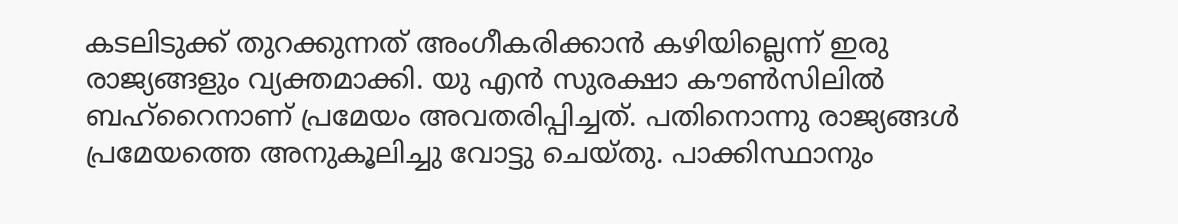കടലിടുക്ക് തുറക്കുന്നത് അംഗീകരിക്കാന്‍ കഴിയില്ലെന്ന് ഇരു രാജ്യങ്ങളും വ്യക്തമാക്കി. യു എന്‍ സുരക്ഷാ കൗണ്‍സിലില്‍ ബഹ്‌റൈനാണ് പ്രമേയം അവതരിപ്പിച്ചത്. പതിനൊന്നു രാജ്യങ്ങള്‍ പ്രമേയത്തെ അനുകൂലിച്ചു വോട്ടു ചെയ്തു. പാക്കിസ്ഥാനും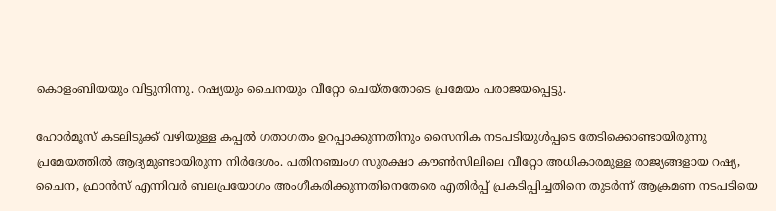കൊളംബിയയും വിട്ടുനിന്നു. റഷ്യയും ചൈനയും വീറ്റോ ചെയ്തതോടെ പ്രമേയം പരാജയപ്പെട്ടു.

ഹോര്‍മൂസ് കടലിടുക്ക് വഴിയുള്ള കപ്പല്‍ ഗതാഗതം ഉറപ്പാക്കുന്നതിനും സൈനിക നടപടിയുള്‍പ്പടെ തേടിക്കൊണ്ടായിരുന്നു പ്രമേയത്തില്‍ ആദ്യമുണ്ടായിരുന്ന നിര്‍ദേശം. പതിനഞ്ചംഗ സുരക്ഷാ കൗണ്‍സിലിലെ വീറ്റോ അധികാരമുള്ള രാജ്യങ്ങളായ റഷ്യ, ചൈന, ഫ്രാന്‍സ് എന്നിവര്‍ ബലപ്രയോഗം അംഗീകരിക്കുന്നതിനെതേരെ എതിര്‍പ്പ് പ്രകടിപ്പിച്ചതിനെ തുടര്‍ന്ന് ആക്രമണ നടപടിയെ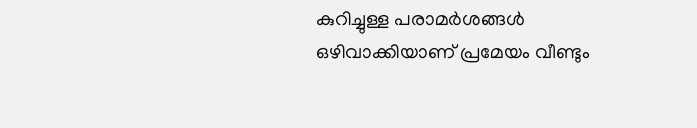കുറിച്ചുള്ള പരാമര്‍ശങ്ങള്‍ ഒഴിവാക്കിയാണ് പ്രമേയം വീണ്ടും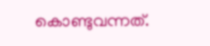കൊണ്ടുവന്നത്.